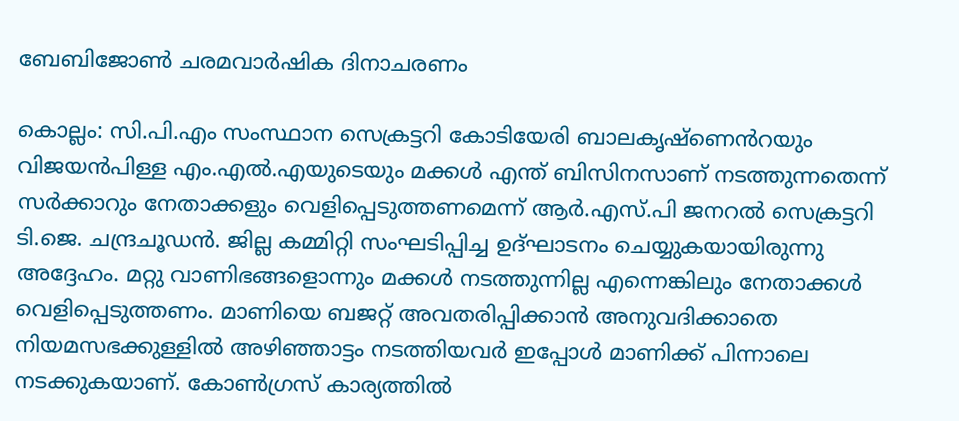ബേബിജോൺ ചരമവാർഷിക ദിനാചരണം

കൊല്ലം: സി.പി.എം സംസ്ഥാന സെക്രട്ടറി കോടിയേരി ബാലകൃഷ്‌ണെൻറയും വിജയൻപിള്ള എം.എൽ.എയുടെയും മക്കൾ എന്ത് ബിസിനസാണ് നടത്തുന്നതെന്ന് സർക്കാറും നേതാക്കളും വെളിപ്പെടുത്തണമെന്ന് ആർ.എസ്.പി ജനറൽ സെക്രട്ടറി ടി.ജെ. ചന്ദ്രചൂഡൻ. ജില്ല കമ്മിറ്റി സംഘടിപ്പിച്ച ഉദ്ഘാടനം ചെയ്യുകയായിരുന്നു അദ്ദേഹം. മറ്റു വാണിഭങ്ങളൊന്നും മക്കൾ നടത്തുന്നില്ല എന്നെങ്കിലും നേതാക്കൾ വെളിപ്പെടുത്തണം. മാണിയെ ബജറ്റ് അവതരിപ്പിക്കാൻ അനുവദിക്കാതെ നിയമസഭക്കുള്ളിൽ അഴിഞ്ഞാട്ടം നടത്തിയവർ ഇപ്പോൾ മാണിക്ക് പിന്നാലെ നടക്കുകയാണ്. കോൺഗ്രസ് കാര്യത്തിൽ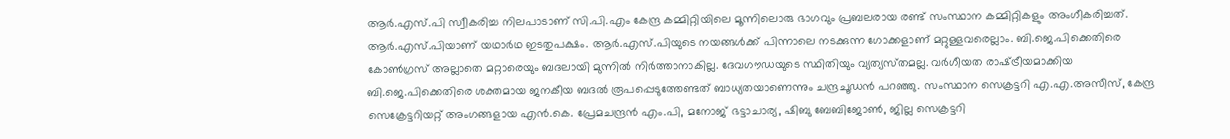ആർ.എസ്.പി സ്വീകരിച്ച നിലപാടാണ് സി.പി.എം കേന്ദ്ര കമ്മിറ്റിയിലെ മൂന്നിലൊരു ഭാഗവും പ്രബലരായ രണ്ട് സംസ്ഥാന കമ്മിറ്റികളും അംഗീകരിച്ചത്. ആർ.എസ്.പിയാണ് യഥാർഥ ഇടതുപക്ഷം. ആർ.എസ്.പിയുടെ നയങ്ങൾക്ക് പിന്നാലെ നടക്കുന്ന ഗോക്കളാണ് മറ്റുള്ളവരെല്ലാം. ബി.ജെ.പിക്കെതിരെ കോൺഗ്രസ് അല്ലാതെ മറ്റാരെയും ബദലായി മുന്നിൽ നിർത്താനാകില്ല. ദേവഗൗഡയുടെ സ്ഥിതിയും വ്യത്യസ്‌തമല്ല. വർഗീയത രാഷ്‌ട്രീയമാക്കിയ ബി.ജെ.പിക്കെതിരെ ശക്തമായ ജനകീയ ബദൽ രൂപപ്പെടുത്തേണ്ടത് ബാധ്യതയാണെന്നും ചന്ദ്രചൂഡൻ പറഞ്ഞു. സംസ്ഥാന സെക്രട്ടറി എ.എ.അസീസ്, കേന്ദ്ര സെക്രേട്ടറിയറ്റ് അംഗങ്ങളായ എൻ.കെ. പ്രേമചന്ദ്രൻ എം.പി, മനോജ് ഭട്ടാചാര്യ, ഷിബു ബേബിജോൺ, ജില്ല സെക്രട്ടറി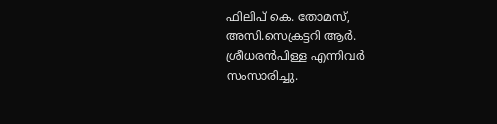ഫിലിപ് കെ. തോമസ്, അസി.സെക്രട്ടറി ആർ. ശ്രീധരൻപിള്ള എന്നിവർ സംസാരിച്ചു.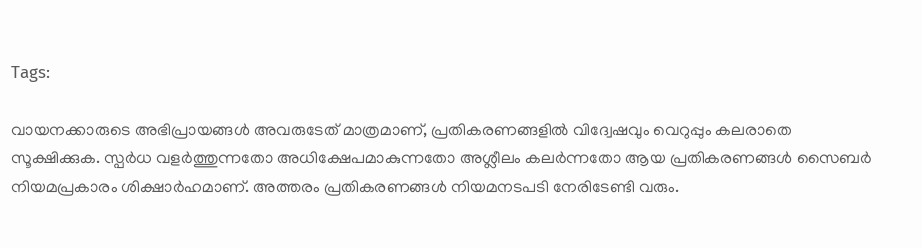Tags:

വായനക്കാരുടെ അഭിപ്രായങ്ങള്‍ അവരുടേത് മാത്രമാണ്, പ്രതികരണങ്ങളിൽ വിദ്വേഷവും വെറുപ്പും കലരാതെ സൂക്ഷിക്കുക. സ്പർധ വളർത്തുന്നതോ അധിക്ഷേപമാകുന്നതോ അശ്ലീലം കലർന്നതോ ആയ പ്രതികരണങ്ങൾ സൈബർ നിയമപ്രകാരം ശിക്ഷാർഹമാണ്. അത്തരം പ്രതികരണങ്ങൾ നിയമനടപടി നേരിടേണ്ടി വരും.